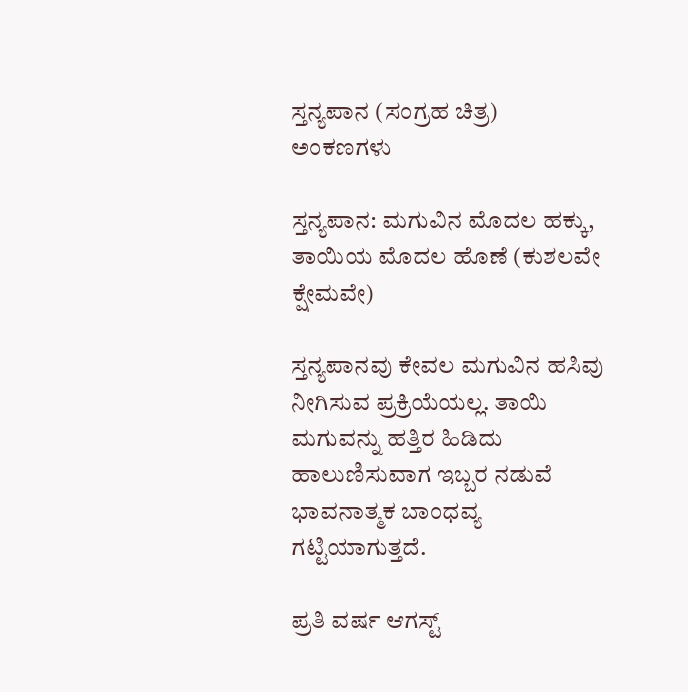ಸ್ತನ್ಯಪಾನ (ಸಂಗ್ರಹ ಚಿತ್ರ)
ಅಂಕಣಗಳು

ಸ್ತನ್ಯಪಾನ: ಮಗುವಿನ ಮೊದಲ ಹಕ್ಕು, ತಾಯಿಯ ಮೊದಲ ಹೊಣೆ (ಕುಶಲವೇ ಕ್ಷೇಮವೇ)

ಸ್ತನ್ಯಪಾನವು ಕೇವಲ ಮಗುವಿನ ಹಸಿವು ನೀಗಿಸುವ ಪ್ರಕ್ರಿಯೆಯಲ್ಲ. ತಾಯಿ ಮಗುವನ್ನು ಹತ್ತಿರ ಹಿಡಿದು ಹಾಲುಣಿಸುವಾಗ ಇಬ್ಬರ ನಡುವೆ ಭಾವನಾತ್ಮಕ ಬಾಂಧವ್ಯ ಗಟ್ಟಿಯಾಗುತ್ತದೆ.

ಪ್ರತಿ ವರ್ಷ ಆಗಸ್ಟ್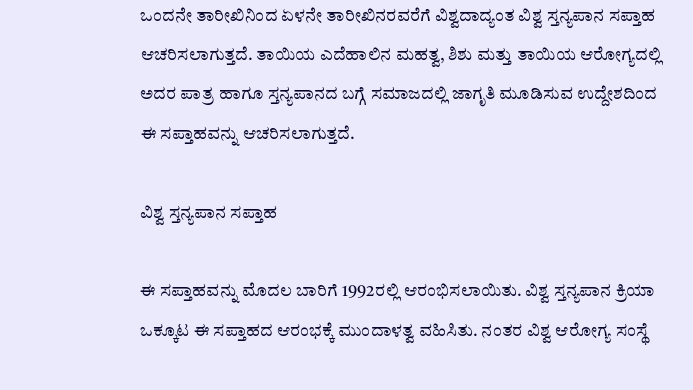ಒಂದನೇ ತಾರೀಖಿನಿಂದ ಏಳನೇ ತಾರೀಖಿನರವರೆಗೆ ವಿಶ್ವದಾದ್ಯಂತ ವಿಶ್ವ ಸ್ತನ್ಯಪಾನ ಸಪ್ತಾಹ ಆಚರಿಸಲಾಗುತ್ತದೆ. ತಾಯಿಯ ಎದೆಹಾಲಿನ ಮಹತ್ವ, ಶಿಶು ಮತ್ತು ತಾಯಿಯ ಆರೋಗ್ಯದಲ್ಲಿ ಅದರ ಪಾತ್ರ ಹಾಗೂ ಸ್ತನ್ಯಪಾನದ ಬಗ್ಗೆ ಸಮಾಜದಲ್ಲಿ ಜಾಗೃತಿ ಮೂಡಿಸುವ ಉದ್ದೇಶದಿಂದ ಈ ಸಪ್ತಾಹವನ್ನು ಆಚರಿಸಲಾಗುತ್ತದೆ.

ವಿಶ್ವ ಸ್ತನ್ಯಪಾನ ಸಪ್ತಾಹ

ಈ ಸಪ್ತಾಹವನ್ನು ಮೊದಲ ಬಾರಿಗೆ 1992ರಲ್ಲಿ ಆರಂಭಿಸಲಾಯಿತು. ವಿಶ್ವ ಸ್ತನ್ಯಪಾನ ಕ್ರಿಯಾ ಒಕ್ಕೂಟ ಈ ಸಪ್ತಾಹದ ಆರಂಭಕ್ಕೆ ಮುಂದಾಳತ್ವ ವಹಿಸಿತು. ನಂತರ ವಿಶ್ವ ಆರೋಗ್ಯ ಸಂಸ್ಥೆ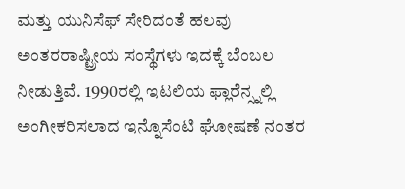ಮತ್ತು ಯುನಿಸೆಫ್ ಸೇರಿದಂತೆ ಹಲವು ಅಂತರರಾಷ್ಟ್ರೀಯ ಸಂಸ್ಥೆಗಳು ಇದಕ್ಕೆ ಬೆಂಬಲ ನೀಡುತ್ತಿವೆ. 1990ರಲ್ಲಿ ಇಟಲಿಯ ಫ್ಲಾರೆನ್ಸ್ನಲ್ಲಿ ಅಂಗೀಕರಿಸಲಾದ ಇನ್ನೊಸೆಂಟಿ ಘೋಷಣೆ ನಂತರ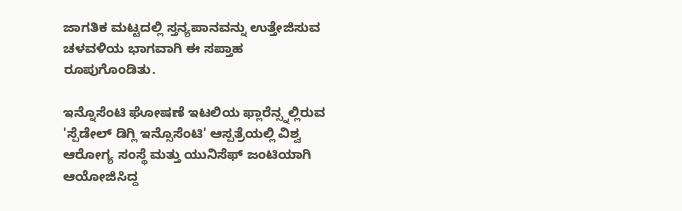ಜಾಗತಿಕ ಮಟ್ಟದಲ್ಲಿ ಸ್ತನ್ಯಪಾನವನ್ನು ಉತ್ತೇಜಿಸುವ ಚಳವಳಿಯ ಭಾಗವಾಗಿ ಈ ಸಪ್ತಾಹ ರೂಪುಗೊಂಡಿತು.

ಇನ್ನೊಸೆಂಟಿ ಘೋಷಣೆ ಇಟಲಿಯ ಫ್ಲಾರೆನ್ಸ್ನಲ್ಲಿರುವ 'ಸ್ಪೆಡೇಲ್ ಡಿಗ್ಲಿ ಇನ್ಸೊಸೆಂಟಿ' ಆಸ್ಪತ್ರೆಯಲ್ಲಿ ವಿಶ್ವ ಆರೋಗ್ಯ ಸಂಸ್ಥೆ ಮತ್ತು ಯುನಿಸೆಫ್ ಜಂಟಿಯಾಗಿ ಆಯೋಜಿಸಿದ್ದ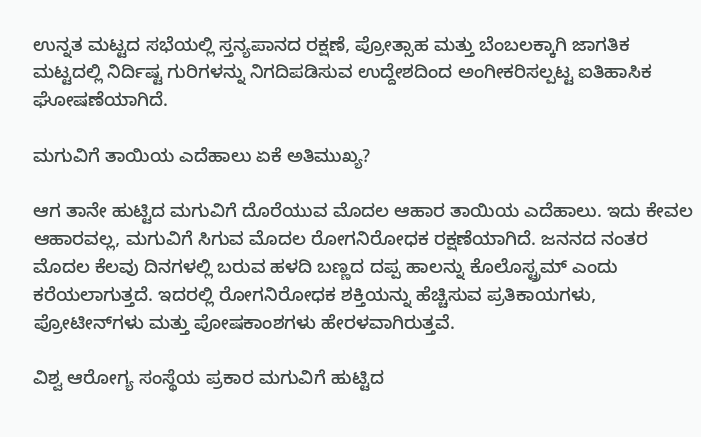ಉನ್ನತ ಮಟ್ಟದ ಸಭೆಯಲ್ಲಿ ಸ್ತನ್ಯಪಾನದ ರಕ್ಷಣೆ, ಪ್ರೋತ್ಸಾಹ ಮತ್ತು ಬೆಂಬಲಕ್ಕಾಗಿ ಜಾಗತಿಕ ಮಟ್ಟದಲ್ಲಿ ನಿರ್ದಿಷ್ಟ ಗುರಿಗಳನ್ನು ನಿಗದಿಪಡಿಸುವ ಉದ್ದೇಶದಿಂದ ಅಂಗೀಕರಿಸಲ್ಪಟ್ಟ ಐತಿಹಾಸಿಕ ಘೋಷಣೆಯಾಗಿದೆ.

ಮಗುವಿಗೆ ತಾಯಿಯ ಎದೆಹಾಲು ಏಕೆ ಅತಿಮುಖ್ಯ?

ಆಗ ತಾನೇ ಹುಟ್ಟಿದ ಮಗುವಿಗೆ ದೊರೆಯುವ ಮೊದಲ ಆಹಾರ ತಾಯಿಯ ಎದೆಹಾಲು. ಇದು ಕೇವಲ ಆಹಾರವಲ್ಲ, ಮಗುವಿಗೆ ಸಿಗುವ ಮೊದಲ ರೋಗನಿರೋಧಕ ರಕ್ಷಣೆಯಾಗಿದೆ. ಜನನದ ನಂತರ ಮೊದಲ ಕೆಲವು ದಿನಗಳಲ್ಲಿ ಬರುವ ಹಳದಿ ಬಣ್ಣದ ದಪ್ಪ ಹಾಲನ್ನು ಕೊಲೊಸ್ಟ್ರಮ್ ಎಂದು ಕರೆಯಲಾಗುತ್ತದೆ. ಇದರಲ್ಲಿ ರೋಗನಿರೋಧಕ ಶಕ್ತಿಯನ್ನು ಹೆಚ್ಚಿಸುವ ಪ್ರತಿಕಾಯಗಳು, ಪ್ರೋಟೀನ್‌ಗಳು ಮತ್ತು ಪೋಷಕಾಂಶಗಳು ಹೇರಳವಾಗಿರುತ್ತವೆ.

ವಿಶ್ವ ಆರೋಗ್ಯ ಸಂಸ್ಥೆಯ ಪ್ರಕಾರ ಮಗುವಿಗೆ ಹುಟ್ಟಿದ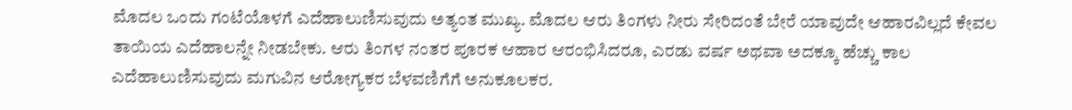ಮೊದಲ ಒಂದು ಗಂಟೆಯೊಳಗೆ ಎದೆಹಾಲುಣಿಸುವುದು ಅತ್ಯಂತ ಮುಖ್ಯ. ಮೊದಲ ಆರು ತಿಂಗಳು ನೀರು ಸೇರಿದಂತೆ ಬೇರೆ ಯಾವುದೇ ಆಹಾರವಿಲ್ಲದೆ ಕೇವಲ ತಾಯಿಯ ಎದೆಹಾಲನ್ನೇ ನೀಡಬೇಕು. ಆರು ತಿಂಗಳ ನಂತರ ಪೂರಕ ಆಹಾರ ಆರಂಭಿಸಿದರೂ, ಎರಡು ವರ್ಷ ಅಥವಾ ಅದಕ್ಕೂ ಹೆಚ್ಚು ಕಾಲ ಎದೆಹಾಲುಣಿಸುವುದು ಮಗುವಿನ ಆರೋಗ್ಯಕರ ಬೆಳವಣಿಗೆಗೆ ಅನುಕೂಲಕರ.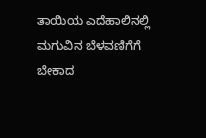ತಾಯಿಯ ಎದೆಹಾಲಿನಲ್ಲಿ ಮಗುವಿನ ಬೆಳವಣಿಗೆಗೆ ಬೇಕಾದ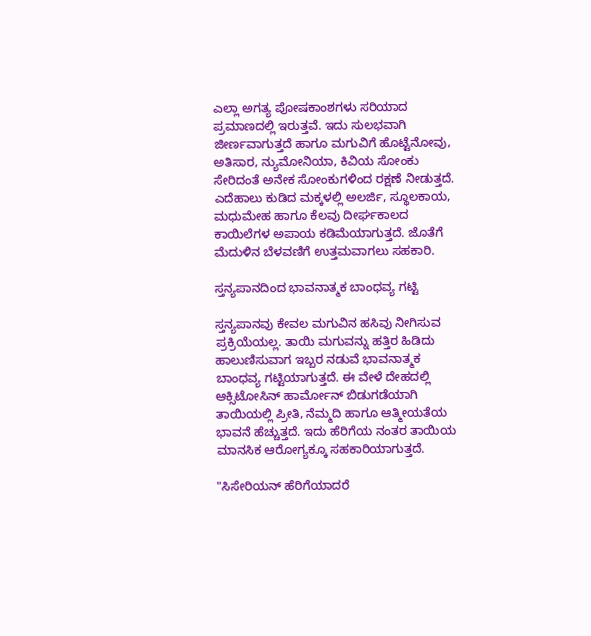ಎಲ್ಲಾ ಅಗತ್ಯ ಪೋಷಕಾಂಶಗಳು ಸರಿಯಾದ ಪ್ರಮಾಣದಲ್ಲಿ ಇರುತ್ತವೆ. ಇದು ಸುಲಭವಾಗಿ ಜೀರ್ಣವಾಗುತ್ತದೆ ಹಾಗೂ ಮಗುವಿಗೆ ಹೊಟ್ಟೆನೋವು, ಅತಿಸಾರ, ನ್ಯುಮೋನಿಯಾ, ಕಿವಿಯ ಸೋಂಕು ಸೇರಿದಂತೆ ಅನೇಕ ಸೋಂಕುಗಳಿಂದ ರಕ್ಷಣೆ ನೀಡುತ್ತದೆ. ಎದೆಹಾಲು ಕುಡಿದ ಮಕ್ಕಳಲ್ಲಿ ಅಲರ್ಜಿ, ಸ್ಥೂಲಕಾಯ, ಮಧುಮೇಹ ಹಾಗೂ ಕೆಲವು ದೀರ್ಘಕಾಲದ ಕಾಯಿಲೆಗಳ ಅಪಾಯ ಕಡಿಮೆಯಾಗುತ್ತದೆ. ಜೊತೆಗೆ ಮೆದುಳಿನ ಬೆಳವಣಿಗೆ ಉತ್ತಮವಾಗಲು ಸಹಕಾರಿ.

ಸ್ತನ್ಯಪಾನದಿಂದ ಭಾವನಾತ್ಮಕ ಬಾಂಧವ್ಯ ಗಟ್ಟಿ

ಸ್ತನ್ಯಪಾನವು ಕೇವಲ ಮಗುವಿನ ಹಸಿವು ನೀಗಿಸುವ ಪ್ರಕ್ರಿಯೆಯಲ್ಲ. ತಾಯಿ ಮಗುವನ್ನು ಹತ್ತಿರ ಹಿಡಿದು ಹಾಲುಣಿಸುವಾಗ ಇಬ್ಬರ ನಡುವೆ ಭಾವನಾತ್ಮಕ ಬಾಂಧವ್ಯ ಗಟ್ಟಿಯಾಗುತ್ತದೆ. ಈ ವೇಳೆ ದೇಹದಲ್ಲಿ ಆಕ್ಸಿಟೋಸಿನ್ ಹಾರ್ಮೋನ್ ಬಿಡುಗಡೆಯಾಗಿ ತಾಯಿಯಲ್ಲಿ ಪ್ರೀತಿ, ನೆಮ್ಮದಿ ಹಾಗೂ ಆತ್ಮೀಯತೆಯ ಭಾವನೆ ಹೆಚ್ಚುತ್ತದೆ. ಇದು ಹೆರಿಗೆಯ ನಂತರ ತಾಯಿಯ ಮಾನಸಿಕ ಆರೋಗ್ಯಕ್ಕೂ ಸಹಕಾರಿಯಾಗುತ್ತದೆ.

"ಸಿಸೇರಿಯನ್ ಹೆರಿಗೆಯಾದರೆ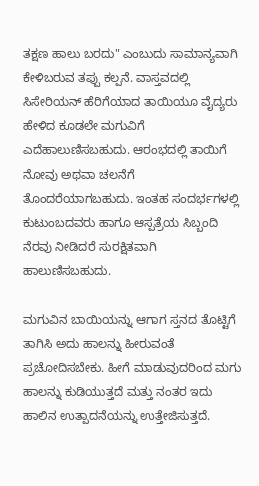ತಕ್ಷಣ ಹಾಲು ಬರದು" ಎಂಬುದು ಸಾಮಾನ್ಯವಾಗಿ ಕೇಳಿಬರುವ ತಪ್ಪು ಕಲ್ಪನೆ. ವಾಸ್ತವದಲ್ಲಿ ಸಿಸೇರಿಯನ್ ಹೆರಿಗೆಯಾದ ತಾಯಿಯೂ ವೈದ್ಯರು ಹೇಳಿದ ಕೂಡಲೇ ಮಗುವಿಗೆ ಎದೆಹಾಲುಣಿಸಬಹುದು. ಆರಂಭದಲ್ಲಿ ತಾಯಿಗೆ ನೋವು ಅಥವಾ ಚಲನೆಗೆ ತೊಂದರೆಯಾಗಬಹುದು. ಇಂತಹ ಸಂದರ್ಭಗಳಲ್ಲಿ ಕುಟುಂಬದವರು ಹಾಗೂ ಆಸ್ಪತ್ರೆಯ ಸಿಬ್ಬಂದಿ ನೆರವು ನೀಡಿದರೆ ಸುರಕ್ಷಿತವಾಗಿ ಹಾಲುಣಿಸಬಹುದು.

ಮಗುವಿನ ಬಾಯಿಯನ್ನು ಆಗಾಗ ಸ್ತನದ ತೊಟ್ಟಿಗೆ ತಾಗಿಸಿ ಅದು ಹಾಲನ್ನು ಹೀರುವಂತೆ ಪ್ರಚೋದಿಸಬೇಕು. ಹೀಗೆ ಮಾಡುವುದರಿಂದ ಮಗು ಹಾಲನ್ನು ಕುಡಿಯುತ್ತದೆ ಮತ್ತು ನಂತರ ಇದು ಹಾಲಿನ ಉತ್ಪಾದನೆಯನ್ನು ಉತ್ತೇಜಿಸುತ್ತದೆ.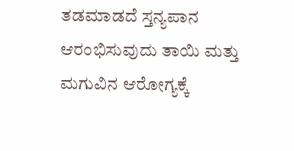ತಡಮಾಡದೆ ಸ್ತನ್ಯಪಾನ ಆರಂಭಿಸುವುದು ತಾಯಿ ಮತ್ತು ಮಗುವಿನ ಆರೋಗ್ಯಕ್ಕೆ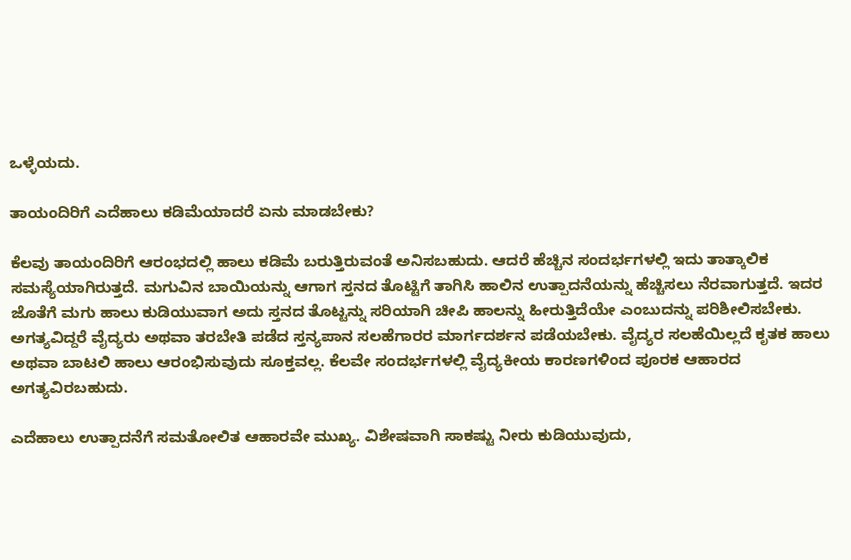ಒಳ್ಳೆಯದು.

ತಾಯಂದಿರಿಗೆ ಎದೆಹಾಲು ಕಡಿಮೆಯಾದರೆ ಏನು ಮಾಡಬೇಕು?

ಕೆಲವು ತಾಯಂದಿರಿಗೆ ಆರಂಭದಲ್ಲಿ ಹಾಲು ಕಡಿಮೆ ಬರುತ್ತಿರುವಂತೆ ಅನಿಸಬಹುದು. ಆದರೆ ಹೆಚ್ಚಿನ ಸಂದರ್ಭಗಳಲ್ಲಿ ಇದು ತಾತ್ಕಾಲಿಕ ಸಮಸ್ಯೆಯಾಗಿರುತ್ತದೆ. ಮಗುವಿನ ಬಾಯಿಯನ್ನು ಆಗಾಗ ಸ್ತನದ ತೊಟ್ಟಿಗೆ ತಾಗಿಸಿ ಹಾಲಿನ ಉತ್ಪಾದನೆಯನ್ನು ಹೆಚ್ಚಿಸಲು ನೆರವಾಗುತ್ತದೆ. ಇದರ ಜೊತೆಗೆ ಮಗು ಹಾಲು ಕುಡಿಯುವಾಗ ಅದು ಸ್ತನದ ತೊಟ್ಟನ್ನು ಸರಿಯಾಗಿ ಚೀಪಿ ಹಾಲನ್ನು ಹೀರುತ್ತಿದೆಯೇ ಎಂಬುದನ್ನು ಪರಿಶೀಲಿಸಬೇಕು. ಅಗತ್ಯವಿದ್ದರೆ ವೈದ್ಯರು ಅಥವಾ ತರಬೇತಿ ಪಡೆದ ಸ್ತನ್ಯಪಾನ ಸಲಹೆಗಾರರ ಮಾರ್ಗದರ್ಶನ ಪಡೆಯಬೇಕು. ವೈದ್ಯರ ಸಲಹೆಯಿಲ್ಲದೆ ಕೃತಕ ಹಾಲು ಅಥವಾ ಬಾಟಲಿ ಹಾಲು ಆರಂಭಿಸುವುದು ಸೂಕ್ತವಲ್ಲ. ಕೆಲವೇ ಸಂದರ್ಭಗಳಲ್ಲಿ ವೈದ್ಯಕೀಯ ಕಾರಣಗಳಿಂದ ಪೂರಕ ಆಹಾರದ ಅಗತ್ಯವಿರಬಹುದು.

ಎದೆಹಾಲು ಉತ್ಪಾದನೆಗೆ ಸಮತೋಲಿತ ಆಹಾರವೇ ಮುಖ್ಯ. ವಿಶೇಷವಾಗಿ ಸಾಕಷ್ಟು ನೀರು ಕುಡಿಯುವುದು,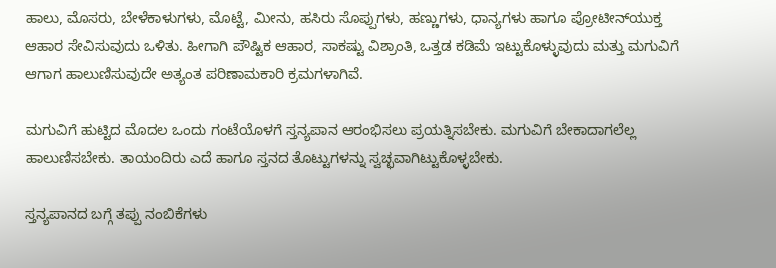ಹಾಲು, ಮೊಸರು, ಬೇಳೆಕಾಳುಗಳು, ಮೊಟ್ಟೆ, ಮೀನು, ಹಸಿರು ಸೊಪ್ಪುಗಳು, ಹಣ್ಣುಗಳು, ಧಾನ್ಯಗಳು ಹಾಗೂ ಪ್ರೋಟೀನ್‌ಯುಕ್ತ ಆಹಾರ ಸೇವಿಸುವುದು ಒಳಿತು. ಹೀಗಾಗಿ ಪೌಷ್ಟಿಕ ಆಹಾರ, ಸಾಕಷ್ಟು ವಿಶ್ರಾಂತಿ, ಒತ್ತಡ ಕಡಿಮೆ ಇಟ್ಟುಕೊಳ್ಳುವುದು ಮತ್ತು ಮಗುವಿಗೆ ಆಗಾಗ ಹಾಲುಣಿಸುವುದೇ ಅತ್ಯಂತ ಪರಿಣಾಮಕಾರಿ ಕ್ರಮಗಳಾಗಿವೆ.

ಮಗುವಿಗೆ ಹುಟ್ಟಿದ ಮೊದಲ ಒಂದು ಗಂಟೆಯೊಳಗೆ ಸ್ತನ್ಯಪಾನ ಆರಂಭಿಸಲು ಪ್ರಯತ್ನಿಸಬೇಕು. ಮಗುವಿಗೆ ಬೇಕಾದಾಗಲೆಲ್ಲ ಹಾಲುಣಿಸಬೇಕು. ತಾಯಂದಿರು ಎದೆ ಹಾಗೂ ಸ್ತನದ ತೊಟ್ಟುಗಳನ್ನು ಸ್ವಚ್ಛವಾಗಿಟ್ಟುಕೊಳ್ಳಬೇಕು.

ಸ್ತನ್ಯಪಾನದ ಬಗ್ಗೆ ತಪ್ಪು ನಂಬಿಕೆಗಳು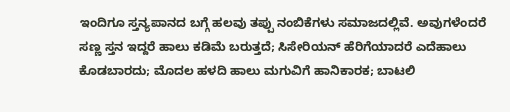ಇಂದಿಗೂ ಸ್ತನ್ಯಪಾನದ ಬಗ್ಗೆ ಹಲವು ತಪ್ಪು ನಂಬಿಕೆಗಳು ಸಮಾಜದಲ್ಲಿವೆ. ಅವುಗಳೆಂದರೆ ಸಣ್ಣ ಸ್ತನ ಇದ್ದರೆ ಹಾಲು ಕಡಿಮೆ ಬರುತ್ತದೆ; ಸಿಸೇರಿಯನ್ ಹೆರಿಗೆಯಾದರೆ ಎದೆಹಾಲು ಕೊಡಬಾರದು; ಮೊದಲ ಹಳದಿ ಹಾಲು ಮಗುವಿಗೆ ಹಾನಿಕಾರಕ; ಬಾಟಲಿ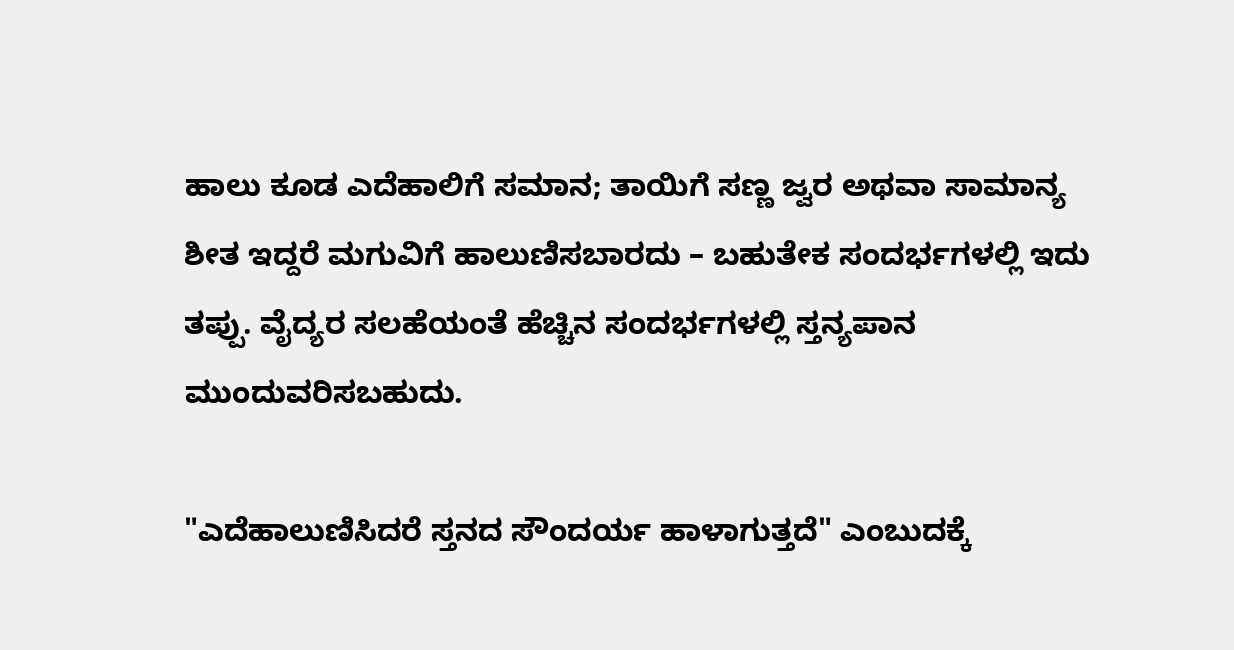ಹಾಲು ಕೂಡ ಎದೆಹಾಲಿಗೆ ಸಮಾನ; ತಾಯಿಗೆ ಸಣ್ಣ ಜ್ವರ ಅಥವಾ ಸಾಮಾನ್ಯ ಶೀತ ಇದ್ದರೆ ಮಗುವಿಗೆ ಹಾಲುಣಿಸಬಾರದು – ಬಹುತೇಕ ಸಂದರ್ಭಗಳಲ್ಲಿ ಇದು ತಪ್ಪು. ವೈದ್ಯರ ಸಲಹೆಯಂತೆ ಹೆಚ್ಚಿನ ಸಂದರ್ಭಗಳಲ್ಲಿ ಸ್ತನ್ಯಪಾನ ಮುಂದುವರಿಸಬಹುದು.

"ಎದೆಹಾಲುಣಿಸಿದರೆ ಸ್ತನದ ಸೌಂದರ್ಯ ಹಾಳಾಗುತ್ತದೆ" ಎಂಬುದಕ್ಕೆ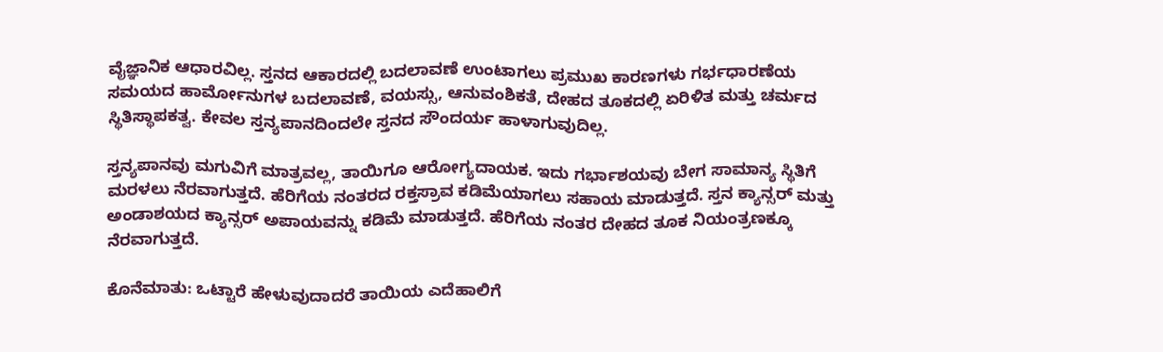ವೈಜ್ಞಾನಿಕ ಆಧಾರವಿಲ್ಲ. ಸ್ತನದ ಆಕಾರದಲ್ಲಿ ಬದಲಾವಣೆ ಉಂಟಾಗಲು ಪ್ರಮುಖ ಕಾರಣಗಳು ಗರ್ಭಧಾರಣೆಯ ಸಮಯದ ಹಾರ್ಮೋನುಗಳ ಬದಲಾವಣೆ, ವಯಸ್ಸು, ಆನುವಂಶಿಕತೆ, ದೇಹದ ತೂಕದಲ್ಲಿ ಏರಿಳಿತ ಮತ್ತು ಚರ್ಮದ ಸ್ಥಿತಿಸ್ಥಾಪಕತ್ವ. ಕೇವಲ ಸ್ತನ್ಯಪಾನದಿಂದಲೇ ಸ್ತನದ ಸೌಂದರ್ಯ ಹಾಳಾಗುವುದಿಲ್ಲ.

ಸ್ತನ್ಯಪಾನವು ಮಗುವಿಗೆ ಮಾತ್ರವಲ್ಲ, ತಾಯಿಗೂ ಆರೋಗ್ಯದಾಯಕ. ಇದು ಗರ್ಭಾಶಯವು ಬೇಗ ಸಾಮಾನ್ಯ ಸ್ಥಿತಿಗೆ ಮರಳಲು ನೆರವಾಗುತ್ತದೆ. ಹೆರಿಗೆಯ ನಂತರದ ರಕ್ತಸ್ರಾವ ಕಡಿಮೆಯಾಗಲು ಸಹಾಯ ಮಾಡುತ್ತದೆ. ಸ್ತನ ಕ್ಯಾನ್ಸರ್ ಮತ್ತು ಅಂಡಾಶಯದ ಕ್ಯಾನ್ಸರ್ ಅಪಾಯವನ್ನು ಕಡಿಮೆ ಮಾಡುತ್ತದೆ. ಹೆರಿಗೆಯ ನಂತರ ದೇಹದ ತೂಕ ನಿಯಂತ್ರಣಕ್ಕೂ ನೆರವಾಗುತ್ತದೆ.

ಕೊನೆಮಾತು: ಒಟ್ಟಾರೆ ಹೇಳುವುದಾದರೆ ತಾಯಿಯ ಎದೆಹಾಲಿಗೆ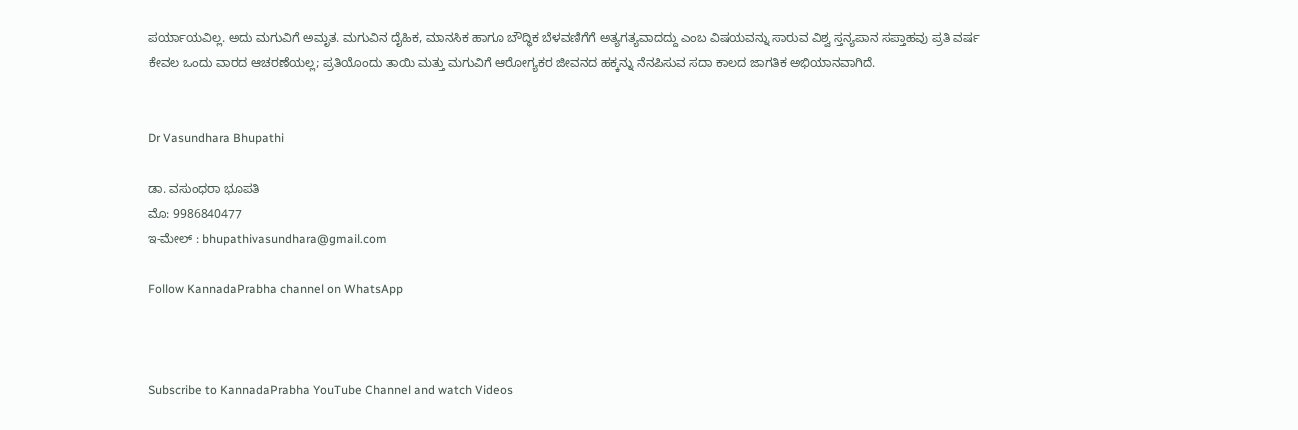ಪರ್ಯಾಯವಿಲ್ಲ. ಅದು ಮಗುವಿಗೆ ಅಮೃತ. ಮಗುವಿನ ದೈಹಿಕ, ಮಾನಸಿಕ ಹಾಗೂ ಬೌದ್ಧಿಕ ಬೆಳವಣಿಗೆಗೆ ಅತ್ಯಗತ್ಯವಾದದ್ದು ಎಂಬ ವಿಷಯವನ್ನು ಸಾರುವ ವಿಶ್ವ ಸ್ತನ್ಯಪಾನ ಸಪ್ತಾಹವು ಪ್ರತಿ ವರ್ಷ ಕೇವಲ ಒಂದು ವಾರದ ಆಚರಣೆಯಲ್ಲ; ಪ್ರತಿಯೊಂದು ತಾಯಿ ಮತ್ತು ಮಗುವಿಗೆ ಆರೋಗ್ಯಕರ ಜೀವನದ ಹಕ್ಕನ್ನು ನೆನಪಿಸುವ ಸದಾ ಕಾಲದ ಜಾಗತಿಕ ಅಭಿಯಾನವಾಗಿದೆ.


Dr Vasundhara Bhupathi

ಡಾ. ವಸುಂಧರಾ ಭೂಪತಿ
ಮೊ: 9986840477
ಇ-ಮೇಲ್ : bhupathivasundhara@gmail.com

Follow KannadaPrabha channel on WhatsApp



Subscribe to KannadaPrabha YouTube Channel and watch Videos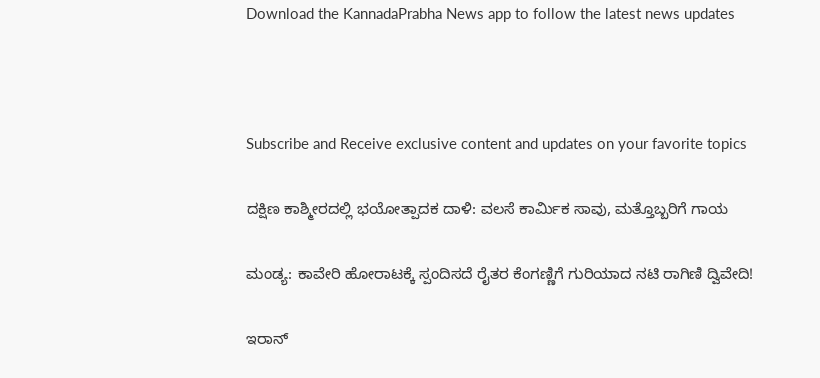Download the KannadaPrabha News app to follow the latest news updates



Subscribe and Receive exclusive content and updates on your favorite topics

ದಕ್ಷಿಣ ಕಾಶ್ಮೀರದಲ್ಲಿ ಭಯೋತ್ಪಾದಕ ದಾಳಿ: ವಲಸೆ ಕಾರ್ಮಿಕ ಸಾವು, ಮತ್ತೊಬ್ಬರಿಗೆ ಗಾಯ

ಮಂಡ್ಯ: ಕಾವೇರಿ ಹೋರಾಟಕ್ಕೆ ಸ್ಪಂದಿಸದೆ ರೈತರ ಕೆಂಗಣ್ಣಿಗೆ ಗುರಿಯಾದ ನಟಿ ರಾಗಿಣಿ ದ್ವಿವೇದಿ!

ಇರಾನ್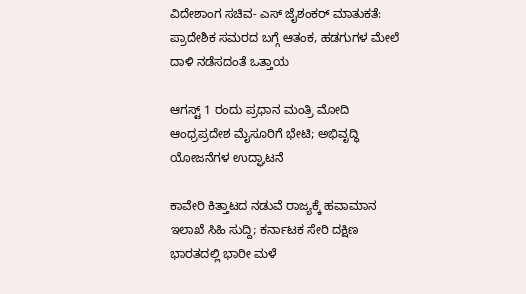ವಿದೇಶಾಂಗ ಸಚಿವ- ಎಸ್ ಜೈಶಂಕರ್ ಮಾತುಕತೆ: ಪ್ರಾದೇಶಿಕ ಸಮರದ ಬಗ್ಗೆ ಆತಂಕ, ಹಡಗುಗಳ ಮೇಲೆ ದಾಳಿ ನಡೆಸದಂತೆ ಒತ್ತಾಯ

ಆಗಸ್ಟ್ 1 ರಂದು ಪ್ರಧಾನ ಮಂತ್ರಿ ಮೋದಿ ಆಂಧ್ರಪ್ರದೇಶ ಮೈಸೂರಿಗೆ ಭೇಟಿ; ಅಭಿವೃದ್ಧಿ ಯೋಜನೆಗಳ ಉದ್ಘಾಟನೆ

ಕಾವೇರಿ ಕಿತ್ತಾಟದ ನಡುವೆ ರಾಜ್ಯಕ್ಕೆ ಹವಾಮಾನ ಇಲಾಖೆ ಸಿಹಿ ಸುದ್ದಿ; ಕರ್ನಾಟಕ ಸೇರಿ ದಕ್ಷಿಣ ಭಾರತದಲ್ಲಿ ಭಾರೀ ಮಳೆ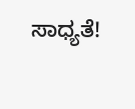ಸಾಧ್ಯತೆ!